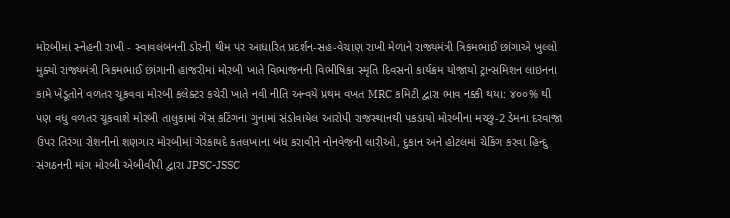મોરબીમાં સ્નેહની રાખી - સ્વાવલંબનની ડોરની થીમ પર આધારિત પ્રદર્શન-સહ-વેચાણ રાખી મેળાને રાજ્યમંત્રી ત્રિકમભાઈ છાંગાએ ખુલ્લો મુક્યો રાજ્યમંત્રી ત્રિકમભાઈ છાંગાની હાજરીમાં મોરબી ખાતે વિભાજનની વિભીષિકા સ્મૃતિ દિવસનો કાર્યક્રમ યોજાયો ટ્રાન્સમિશન લાઇનના કામે ખેડૂતોને વળતર ચૂકવવા મોરબી કલેક્ટર કચેરી ખાતે નવી નીતિ અન્વયે પ્રથમ વખત MRC કમિટી દ્વારા ભાવ નક્કી થયા: ૪૦૦% થી પણ વધુ વળતર ચૂકવાશે મોરબી તાલુકામાં ગેસ કટિંગના ગુનામાં સંડોવાયેલ આરોપી રાજસ્થાનથી પકડાયો મોરબીના મચ્છુ-2 ડેમના દરવાજા ઉપર તિરંગા રોશનીનો શણગાર મોરબીમાં ગેરકાયદે કતલખાના બંધ કરાવીને નોનવેજની લારીઓ, દુકાન અને હોટલમાં ચેકિંગ કરવા હિન્દુ સંગઠનની માંગ મોરબી એબીવીપી દ્વારા JPSC-JSSC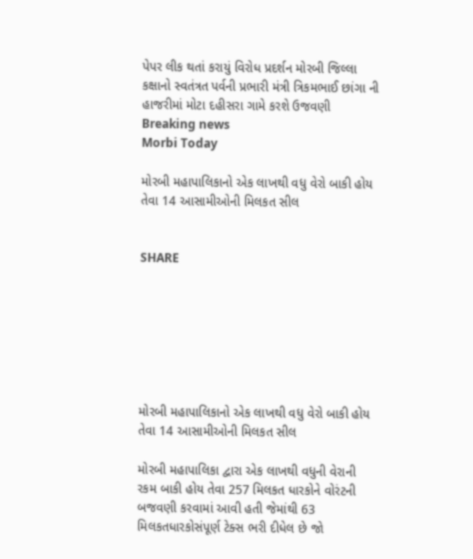પેપર લીક થતાં કરાયું વિરોધ પ્રદર્શન મોરબી જિલ્લા કક્ષાનો સ્વતંત્રત પર્વની પ્રભારી મંત્રી ત્રિકમભાઈ છાંગા ની હાજરીમાં મોટા દહીસરા ગામે કરશે ઉજવણી
Breaking news
Morbi Today

મોરબી મહાપાલિકાનો એક લાખથી વધુ વેરો બાકી હોય તેવા 14 આસામીઓની મિલકત સીલ


SHARE







મોરબી મહાપાલિકાનો એક લાખથી વધુ વેરો બાકી હોય તેવા 14 આસામીઓની મિલકત સીલ

મોરબી મહાપાલિકા દ્વારા એક લાખથી વધુની વેરાની રકમ બાકી હોય તેવા 257 મિલકત ધારકોને વોરંટની બજવણી કરવામાં આવી હતી જેમાંથી 63 મિલકતધારકોસંપૂર્ણ ટેક્સ ભરી દીધેલ છે જો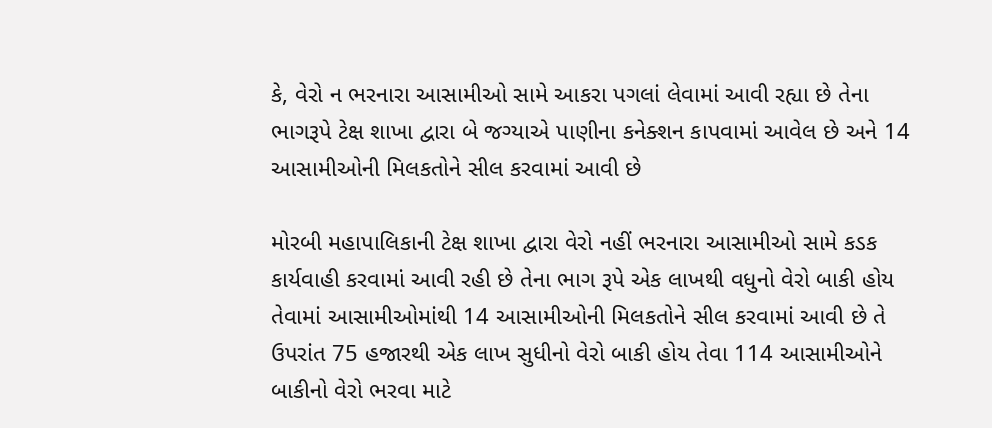કે, વેરો ન ભરનારા આસામીઓ સામે આકરા પગલાં લેવામાં આવી રહ્યા છે તેના ભાગરૂપે ટેક્ષ શાખા દ્વારા બે જગ્યાએ પાણીના કનેક્શન કાપવામાં આવેલ છે અને 14 આસામીઓની મિલકતોને સીલ કરવામાં આવી છે

મોરબી મહાપાલિકાની ટેક્ષ શાખા દ્વારા વેરો નહીં ભરનારા આસામીઓ સામે કડક કાર્યવાહી કરવામાં આવી રહી છે તેના ભાગ રૂપે એક લાખથી વધુનો વેરો બાકી હોય તેવામાં આસામીઓમાંથી 14 આસામીઓની મિલકતોને સીલ કરવામાં આવી છે તે ઉપરાંત 75 હજારથી એક લાખ સુધીનો વેરો બાકી હોય તેવા 114 આસામીઓને બાકીનો વેરો ભરવા માટે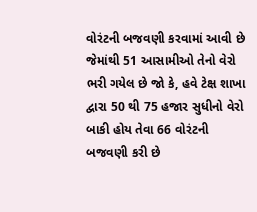વોરંટની બજવણી કરવામાં આવી છે જેમાંથી 51 આસામીઓ તેનો વેરો ભરી ગયેલ છે જો કે, હવે ટેક્ષ શાખા દ્વારા 50 થી 75 હજાર સુધીનો વેરો બાકી હોય તેવા 66 વોરંટની બજવણી કરી છે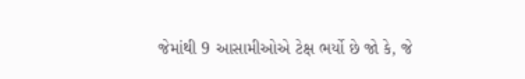જેમાંથી 9 આસામીઓએ ટેક્ષ ભર્યો છે જો કે, જે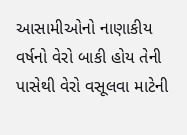આસામીઓનો નાણાકીય વર્ષનો વેરો બાકી હોય તેની પાસેથી વેરો વસૂલવા માટેની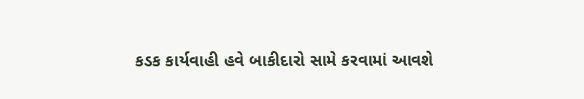કડક કાર્યવાહી હવે બાકીદારો સામે કરવામાં આવશે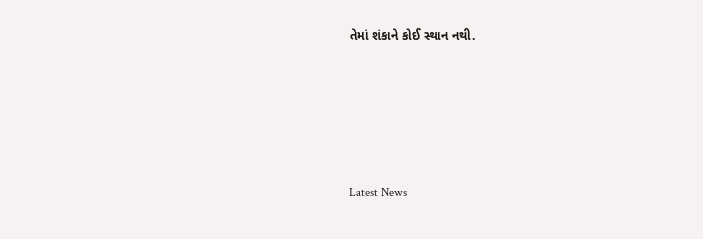તેમાં શંકાને કોઈ સ્થાન નથી.






Latest News